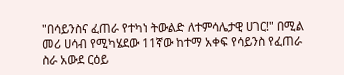"በሳይንስና ፈጠራ የተካነ ትውልድ ለተምሳሌታዊ ሀገር!" በሚል መሪ ሀሳብ የሚካሄደው 11ኛው ከተማ አቀፍ የሳይንስ የፈጠራ ስራ አውደ ርዕይ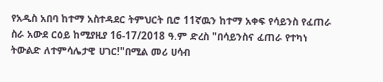የአዲስ አበባ ከተማ አስተዳደር ትምህርት ቢሮ 11ኛዉን ከተማ አቀፍ የሳይንስ የፈጠራ ስራ አውደ ርዕይ ከሚያዚያ 16-17/2018 ዓ.ም ድረስ "በሳይንስና ፈጠራ የተካነ ትውልድ ለተምሳሌታዊ ሀገር!"በሚል መሪ ሀሳብ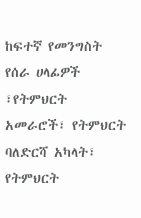ከፍተኛ የመንግስት የሰራ ሀላፊዎች ፣የትምህርት አመራሮች፣ የትምህርት ባለድርሻ አካላት፣ የትምህርት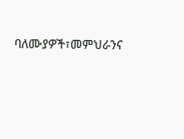ባለሙያዎች፣መምህራንና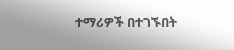ተማሪዎች በተገኙበት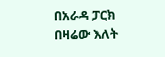በአራዳ ፓርክ በዛሬው እለት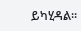ይካሂዳል፡፡